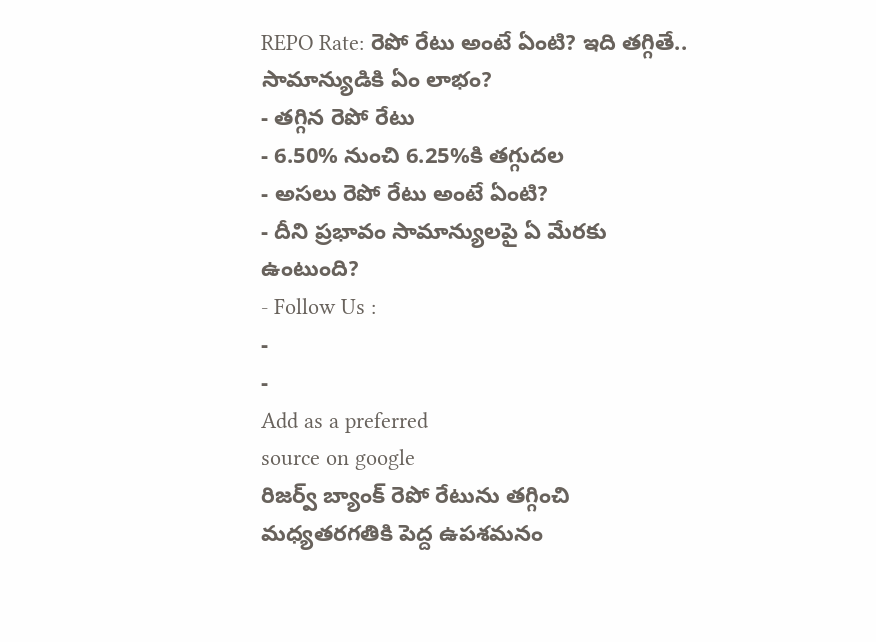REPO Rate: రెపో రేటు అంటే ఏంటి? ఇది తగ్గితే.. సామాన్యుడికి ఏం లాభం?
- తగ్గిన రెపో రేటు
- 6.50% నుంచి 6.25%కి తగ్గుదల
- అసలు రెపో రేటు అంటే ఏంటి?
- దీని ప్రభావం సామాన్యులపై ఏ మేరకు ఉంటుంది?
- Follow Us :
-
-
Add as a preferred
source on google
రిజర్వ్ బ్యాంక్ రెపో రేటును తగ్గించి మధ్యతరగతికి పెద్ద ఉపశమనం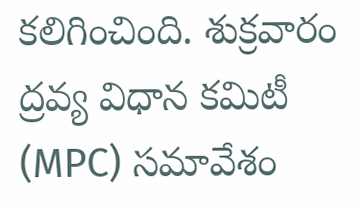కలిగించింది. శుక్రవారం ద్రవ్య విధాన కమిటీ (MPC) సమావేశం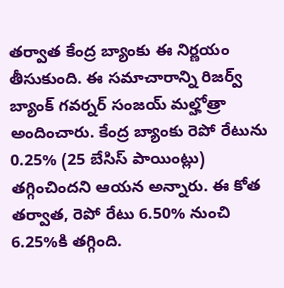తర్వాత కేంద్ర బ్యాంకు ఈ నిర్ణయం తీసుకుంది. ఈ సమాచారాన్ని రిజర్వ్ బ్యాంక్ గవర్నర్ సంజయ్ మల్హోత్రా అందించారు. కేంద్ర బ్యాంకు రెపో రేటును 0.25% (25 బేసిస్ పాయింట్లు) తగ్గించిందని ఆయన అన్నారు. ఈ కోత తర్వాత, రెపో రేటు 6.50% నుంచి 6.25%కి తగ్గింది.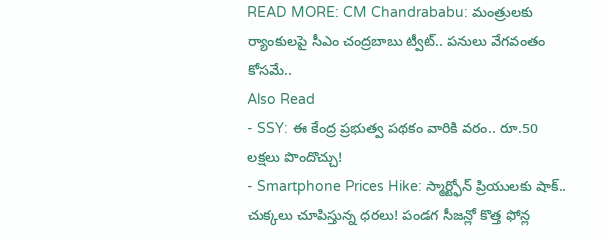READ MORE: CM Chandrababu: మంత్రులకు ర్యాంకులపై సీఎం చంద్రబాబు ట్వీట్.. పనులు వేగవంతం కోసమే..
Also Read
- SSY: ఈ కేంద్ర ప్రభుత్వ పథకం వారికి వరం.. రూ.50 లక్షలు పొందొచ్చు!
- Smartphone Prices Hike: స్మార్ట్ఫోన్ ప్రియులకు షాక్.. చుక్కలు చూపిస్తున్న ధరలు! పండగ సీజన్లో కొత్త ఫోన్ల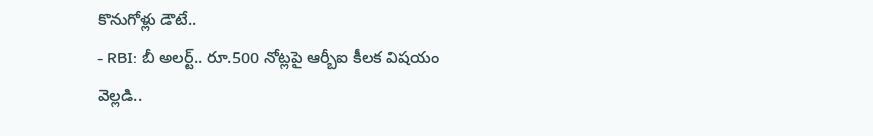కొనుగోళ్లు డౌటే..
- RBI: బీ అలర్ట్.. రూ.500 నోట్లపై ఆర్బీఐ కీలక విషయం వెల్లడి..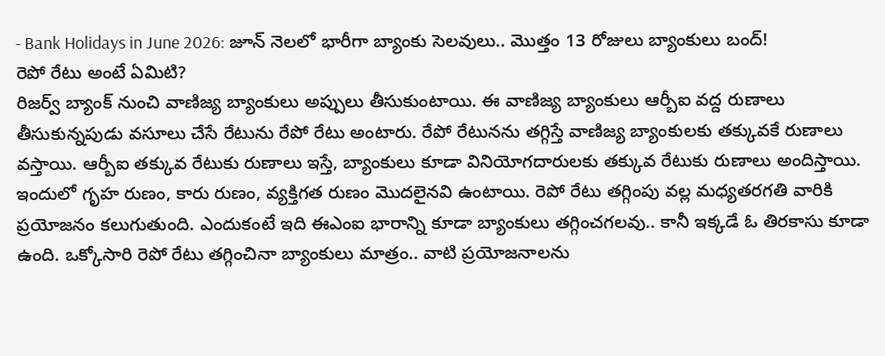- Bank Holidays in June 2026: జూన్ నెలలో భారీగా బ్యాంకు సెలవులు.. మొత్తం 13 రోజులు బ్యాంకులు బంద్!
రెపో రేటు అంటే ఏమిటి?
రిజర్వ్ బ్యాంక్ నుంచి వాణిజ్య బ్యాంకులు అప్పులు తీసుకుంటాయి. ఈ వాణిజ్య బ్యాంకులు ఆర్బీఐ వద్ద రుణాలు తీసుకున్నపుడు వసూలు చేసే రేటును రేపో రేటు అంటారు. రేపో రేటునను తగ్గిస్తే వాణిజ్య బ్యాంకులకు తక్కువకే రుణాలు వస్తాయి. ఆర్బీఐ తక్కువ రేటుకు రుణాలు ఇస్తే, బ్యాంకులు కూడా వినియోగదారులకు తక్కువ రేటుకు రుణాలు అందిస్తాయి. ఇందులో గృహ రుణం, కారు రుణం, వ్యక్తిగత రుణం మొదలైనవి ఉంటాయి. రెపో రేటు తగ్గింపు వల్ల మధ్యతరగతి వారికి ప్రయోజనం కలుగుతుంది. ఎందుకంటే ఇది ఈఎంఐ భారాన్ని కూడా బ్యాంకులు తగ్గించగలవు.. కానీ ఇక్కడే ఓ తిరకాసు కూడా ఉంది. ఒక్కోసారి రెపో రేటు తగ్గించినా బ్యాంకులు మాత్రం.. వాటి ప్రయోజనాలను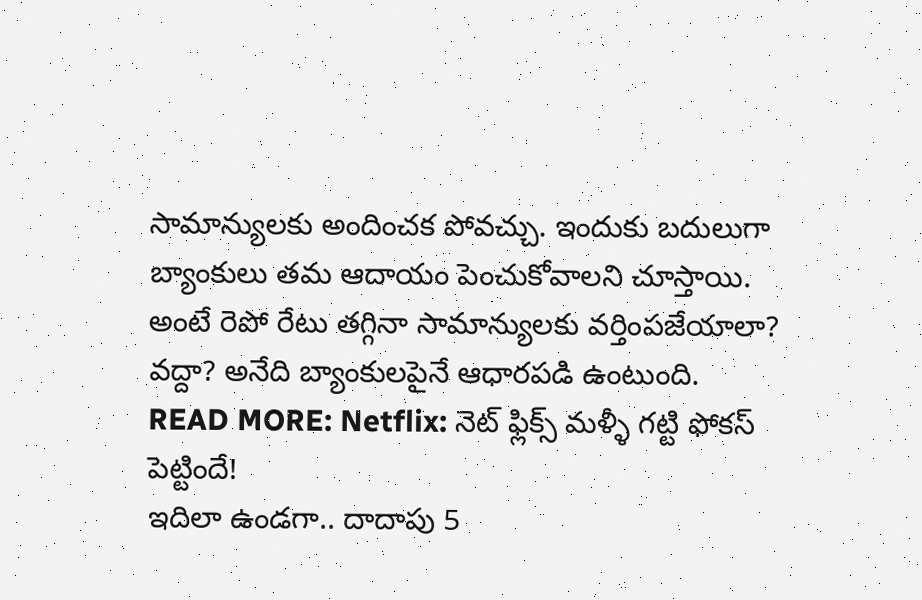సామాన్యులకు అందించక పోవచ్చు. ఇందుకు బదులుగా బ్యాంకులు తమ ఆదాయం పెంచుకోవాలని చూస్తాయి. అంటే రెపో రేటు తగ్గినా సామాన్యులకు వర్తింపజేయాలా? వద్దా? అనేది బ్యాంకులపైనే ఆధారపడి ఉంటుంది.
READ MORE: Netflix: నెట్ ఫ్లిక్స్ మళ్ళీ గట్టి ఫోకస్ పెట్టిందే!
ఇదిలా ఉండగా.. దాదాపు 5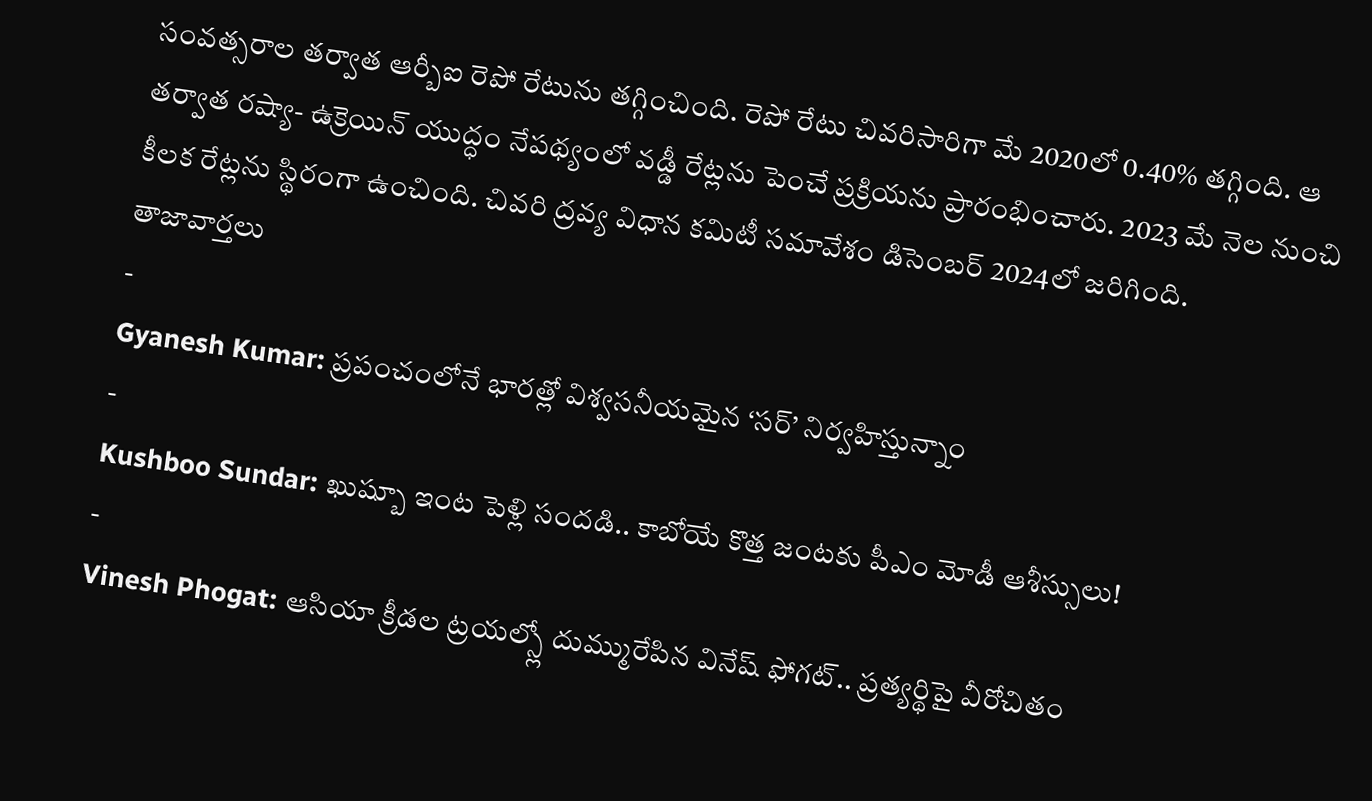సంవత్సరాల తర్వాత ఆర్బీఐ రెపో రేటును తగ్గించింది. రెపో రేటు చివరిసారిగా మే 2020లో 0.40% తగ్గింది. ఆ తర్వాత రష్యా- ఉక్రెయిన్ యుద్ధం నేపథ్యంలో వడ్డీ రేట్లను పెంచే ప్రక్రియను ప్రారంభించారు. 2023 మే నెల నుంచి కీలక రేట్లను స్థిరంగా ఉంచింది. చివరి ద్రవ్య విధాన కమిటీ సమావేశం డిసెంబర్ 2024లో జరిగింది.
తాజావార్తలు
-
Gyanesh Kumar: ప్రపంచంలోనే భారత్లో విశ్వసనీయమైన ‘సర్’ నిర్వహిస్తున్నాం
-
Kushboo Sundar: ఖుష్బూ ఇంట పెళ్లి సందడి.. కాబోయే కొత్త జంటకు పీఎం మోడీ ఆశీస్సులు!
-
Vinesh Phogat: ఆసియా క్రీడల ట్రయల్స్లో దుమ్మురేపిన వినేష్ ఫోగట్.. ప్రత్యర్థిపై వీరోచితం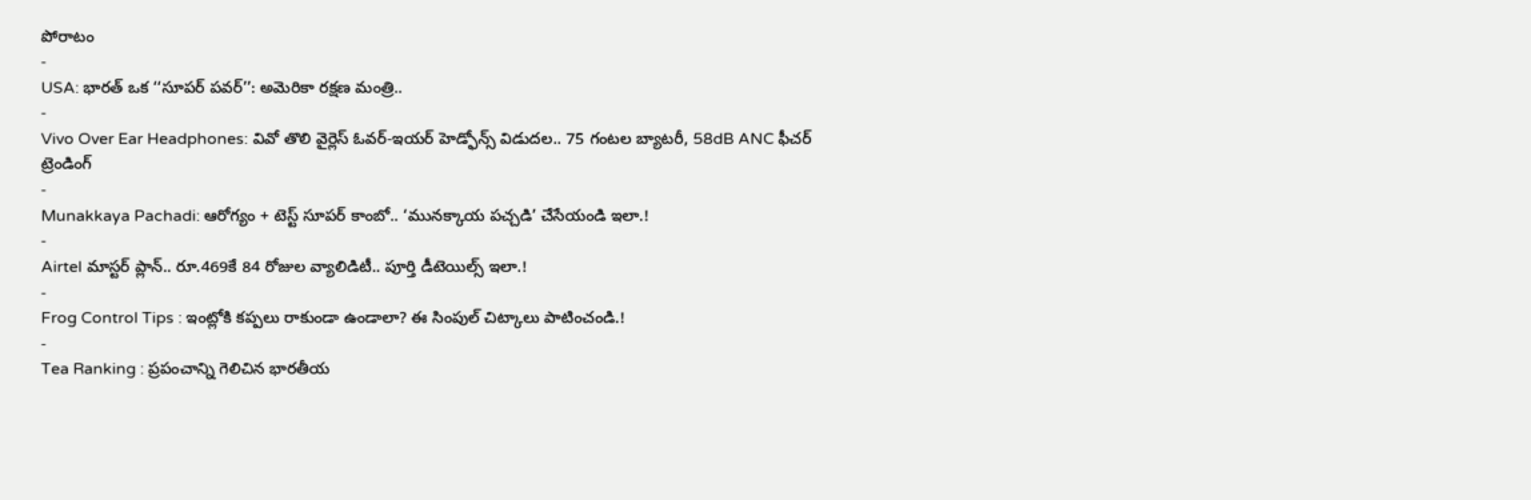పోరాటం
-
USA: భారత్ ఒక ‘‘సూపర్ పవర్’’: అమెరికా రక్షణ మంత్రి..
-
Vivo Over Ear Headphones: వివో తొలి వైర్లెస్ ఓవర్-ఇయర్ హెడ్ఫోన్స్ విడుదల.. 75 గంటల బ్యాటరీ, 58dB ANC ఫీచర్
ట్రెండింగ్
-
Munakkaya Pachadi: ఆరోగ్యం + టెస్ట్ సూపర్ కాంబో.. ‘మునక్కాయ పచ్చడి’ చేసేయండి ఇలా.!
-
Airtel మాస్టర్ ప్లాన్.. రూ.469కే 84 రోజుల వ్యాలిడిటీ.. పూర్తి డీటెయిల్స్ ఇలా.!
-
Frog Control Tips : ఇంట్లోకి కప్పలు రాకుండా ఉండాలా? ఈ సింపుల్ చిట్కాలు పాటించండి.!
-
Tea Ranking : ప్రపంచాన్ని గెలిచిన భారతీయ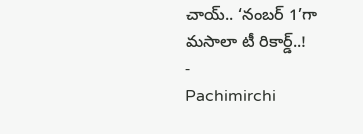చాయ్.. ‘నంబర్ 1’గా మసాలా టీ రికార్డ్..!
-
Pachimirchi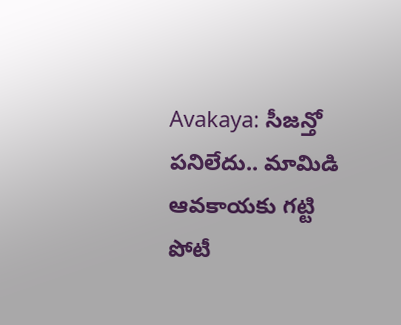Avakaya: సీజన్తో పనిలేదు.. మామిడి ఆవకాయకు గట్టి పోటీ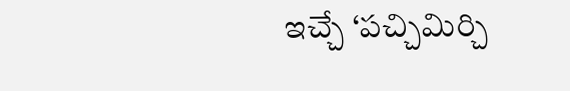ఇచ్చే ‘పచ్చిమిర్చి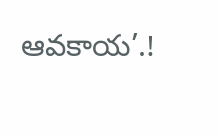ఆవకాయ’.!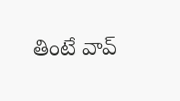తింటే వావ్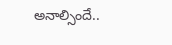అనాల్సిందే..